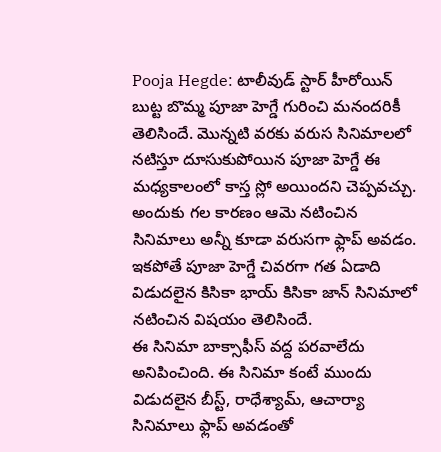Pooja Hegde: టాలీవుడ్ స్టార్ హీరోయిన్ బుట్ట బొమ్మ పూజా హెగ్డే గురించి మనందరికీ తెలిసిందే. మొన్నటి వరకు వరుస సినిమాలలో నటిస్తూ దూసుకుపోయిన పూజా హెగ్డే ఈ మధ్యకాలంలో కాస్త స్లో అయిందని చెప్పవచ్చు. అందుకు గల కారణం ఆమె నటించిన సినిమాలు అన్నీ కూడా వరుసగా ఫ్లాప్ అవడం. ఇకపోతే పూజా హెగ్డే చివరగా గత ఏడాది విడుదలైన కిసికా భాయ్ కిసికా జాన్ సినిమాలో నటించిన విషయం తెలిసిందే.
ఈ సినిమా బాక్సాఫీస్ వద్ద పరవాలేదు అనిపించింది. ఈ సినిమా కంటే ముందు విడుదలైన బీస్ట్, రాధేశ్యామ్, ఆచార్యా సినిమాలు ఫ్లాప్ అవడంతో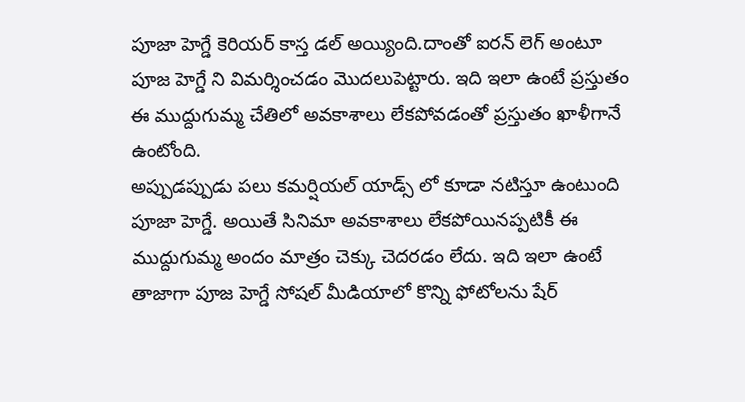పూజా హెగ్డే కెరియర్ కాస్త డల్ అయ్యింది.దాంతో ఐరన్ లెగ్ అంటూ పూజ హెగ్డే ని విమర్శించడం మొదలుపెట్టారు. ఇది ఇలా ఉంటే ప్రస్తుతం ఈ ముద్దుగుమ్మ చేతిలో అవకాశాలు లేకపోవడంతో ప్రస్తుతం ఖాళీగానే ఉంటోంది.
అప్పుడప్పుడు పలు కమర్షియల్ యాడ్స్ లో కూడా నటిస్తూ ఉంటుంది పూజా హెగ్డే. అయితే సినిమా అవకాశాలు లేకపోయినప్పటికీ ఈ ముద్దుగుమ్మ అందం మాత్రం చెక్కు చెదరడం లేదు. ఇది ఇలా ఉంటే తాజాగా పూజ హెగ్డే సోషల్ మీడియాలో కొన్ని ఫోటోలను షేర్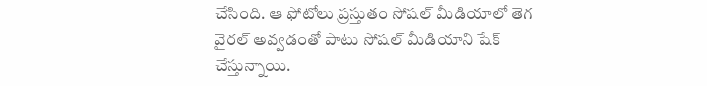చేసింది. ఆ ఫోటోలు ప్రస్తుతం సోషల్ మీడియాలో తెగ వైరల్ అవ్వడంతో పాటు సోషల్ మీడియాని షేక్ చేస్తున్నాయి.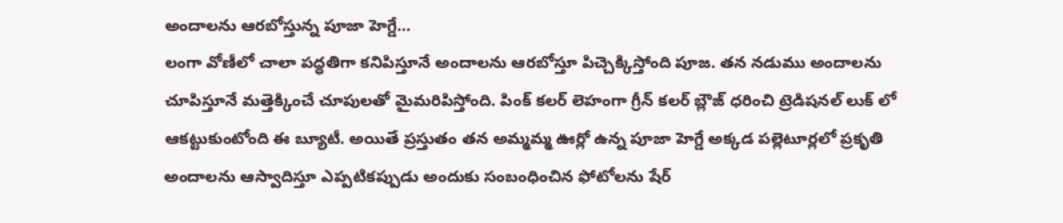అందాలను ఆరబోస్తున్న పూజా హెగ్డే…
లంగా వోణీలో చాలా పద్ధతిగా కనిపిస్తూనే అందాలను ఆరబోస్తూ పిచ్చెక్కిస్తోంది పూజ. తన నడుము అందాలను చూపిస్తూనే మత్తెక్కించే చూపులతో మైమరిపిస్తోంది. పింక్ కలర్ లెహంగా గ్రీన్ కలర్ బ్లౌజ్ ధరించి ట్రెడిషనల్ లుక్ లో ఆకట్టుకుంటోంది ఈ బ్యూటీ. అయితే ప్రస్తుతం తన అమ్మమ్మ ఊర్లో ఉన్న పూజా హెగ్డే అక్కడ పల్లెటూర్లలో ప్రకృతి అందాలను ఆస్వాదిస్తూ ఎప్పటికప్పుడు అందుకు సంబంధించిన ఫోటోలను షేర్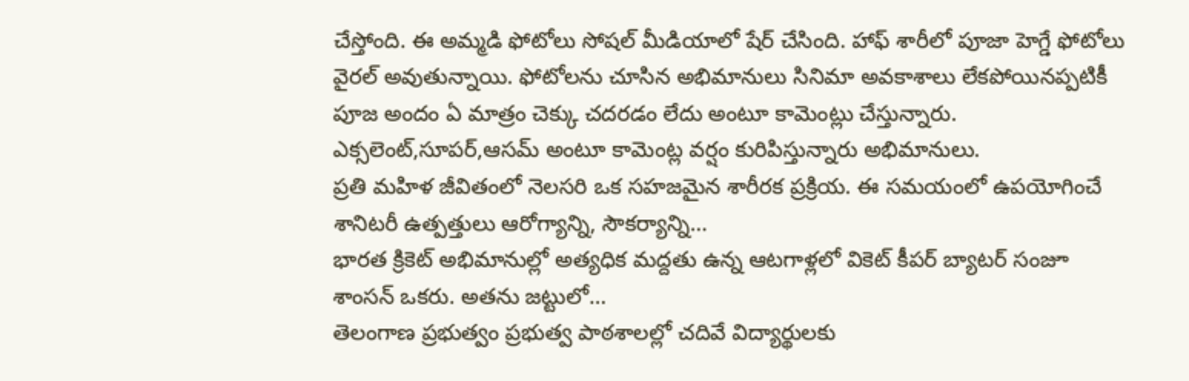చేస్తోంది. ఈ అమ్మడి ఫోటోలు సోషల్ మీడియాలో షేర్ చేసింది. హాఫ్ శారీలో పూజా హెగ్డే ఫోటోలు వైరల్ అవుతున్నాయి. ఫోటోలను చూసిన అభిమానులు సినిమా అవకాశాలు లేకపోయినప్పటికీ పూజ అందం ఏ మాత్రం చెక్కు చదరడం లేదు అంటూ కామెంట్లు చేస్తున్నారు. ఎక్సలెంట్,సూపర్,ఆసమ్ అంటూ కామెంట్ల వర్షం కురిపిస్తున్నారు అభిమానులు.
ప్రతి మహిళ జీవితంలో నెలసరి ఒక సహజమైన శారీరక ప్రక్రియ. ఈ సమయంలో ఉపయోగించే శానిటరీ ఉత్పత్తులు ఆరోగ్యాన్ని, సౌకర్యాన్ని…
భారత క్రికెట్ అభిమానుల్లో అత్యధిక మద్దతు ఉన్న ఆటగాళ్లలో వికెట్ కీపర్ బ్యాటర్ సంజూ శాంసన్ ఒకరు. అతను జట్టులో…
తెలంగాణ ప్రభుత్వం ప్రభుత్వ పాఠశాలల్లో చదివే విద్యార్థులకు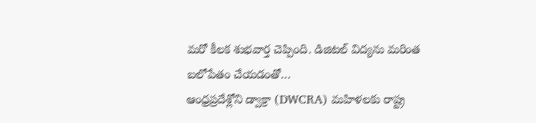మరో కీలక శుభవార్త చెప్పింది. డిజిటల్ విద్యను మరింత బలోపేతం చేయడంతో…
ఆంధ్రప్రదేశ్లోని డ్వాక్రా (DWCRA) మహిళలకు రాష్ట్ర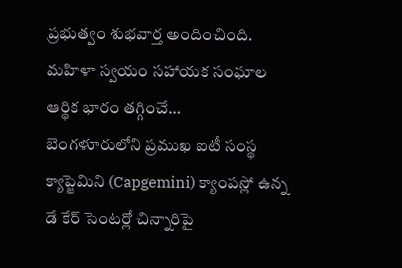ప్రభుత్వం శుభవార్త అందించింది. మహిళా స్వయం సహాయక సంఘాల ఆర్థిక భారం తగ్గించే…
బెంగళూరులోని ప్రముఖ ఐటీ సంస్థ క్యాప్జెమిని (Capgemini) క్యాంపస్లో ఉన్న డే కేర్ సెంటర్లో చిన్నారిపై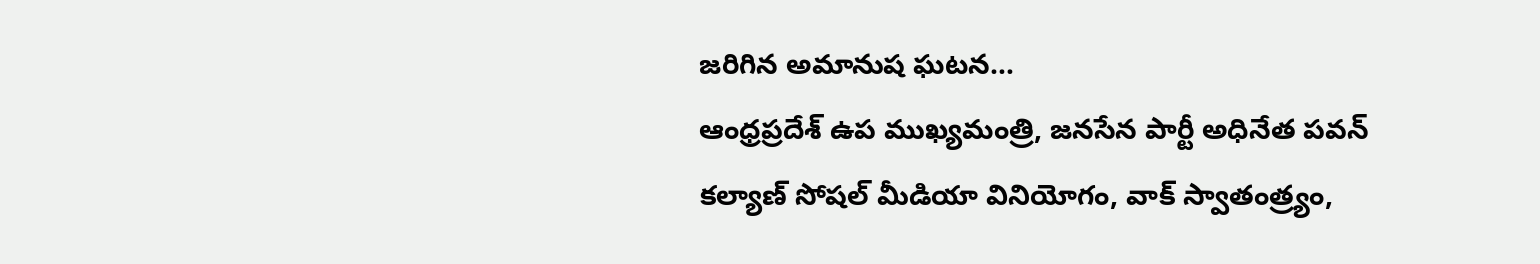జరిగిన అమానుష ఘటన…
ఆంధ్రప్రదేశ్ ఉప ముఖ్యమంత్రి, జనసేన పార్టీ అధినేత పవన్ కల్యాణ్ సోషల్ మీడియా వినియోగం, వాక్ స్వాతంత్ర్యం,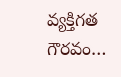వ్యక్తిగత గౌరవం…